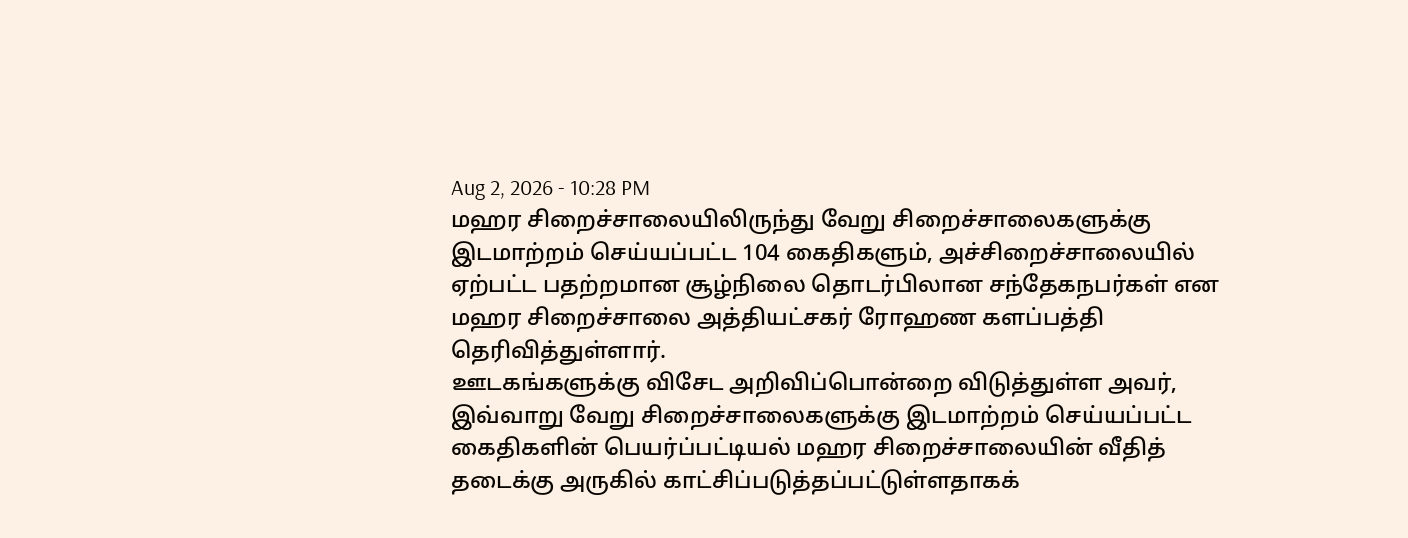Aug 2, 2026 - 10:28 PM
மஹர சிறைச்சாலையிலிருந்து வேறு சிறைச்சாலைகளுக்கு இடமாற்றம் செய்யப்பட்ட 104 கைதிகளும், அச்சிறைச்சாலையில் ஏற்பட்ட பதற்றமான சூழ்நிலை தொடர்பிலான சந்தேகநபர்கள் என மஹர சிறைச்சாலை அத்தியட்சகர் ரோஹண களப்பத்தி தெரிவித்துள்ளார்.
ஊடகங்களுக்கு விசேட அறிவிப்பொன்றை விடுத்துள்ள அவர், இவ்வாறு வேறு சிறைச்சாலைகளுக்கு இடமாற்றம் செய்யப்பட்ட கைதிகளின் பெயர்ப்பட்டியல் மஹர சிறைச்சாலையின் வீதித் தடைக்கு அருகில் காட்சிப்படுத்தப்பட்டுள்ளதாகக்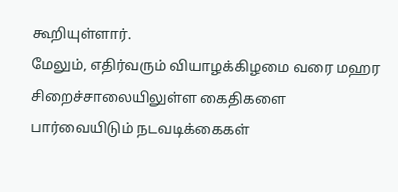கூறியுள்ளார்.
மேலும், எதிர்வரும் வியாழக்கிழமை வரை மஹர சிறைச்சாலையிலுள்ள கைதிகளை பார்வையிடும் நடவடிக்கைகள்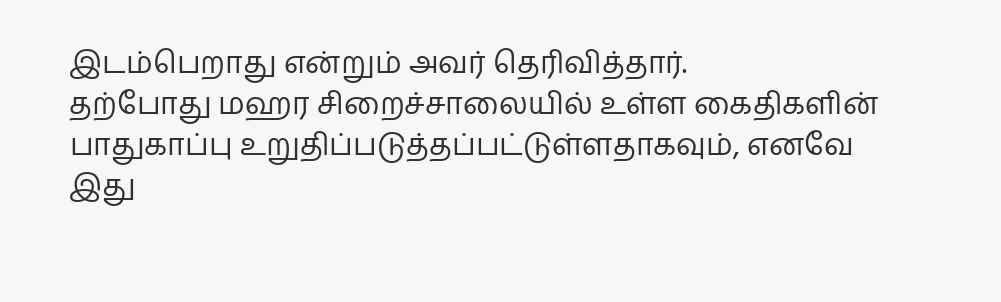இடம்பெறாது என்றும் அவர் தெரிவித்தார்.
தற்போது மஹர சிறைச்சாலையில் உள்ள கைதிகளின் பாதுகாப்பு உறுதிப்படுத்தப்பட்டுள்ளதாகவும், எனவே இது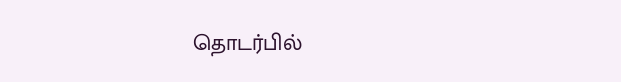தொடர்பில்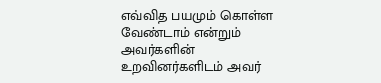எவ்வித பயமும் கொள்ள வேண்டாம் என்றும் அவர்களின் உறவினர்களிடம் அவர்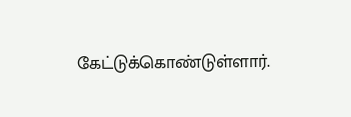கேட்டுக்கொண்டுள்ளார்.